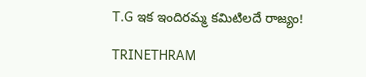T.G ఇక ఇందిరమ్మ కమిటిలదే రాజ్యం!

TRINETHRAM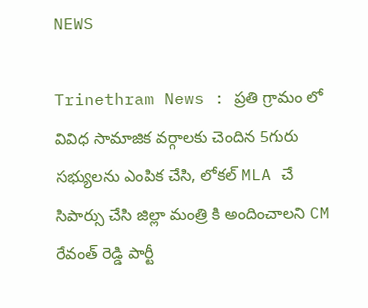NEWS

Trinethram News : ప్రతి గ్రామం లో వివిధ సామాజిక వర్గాలకు చెందిన 5గురు సభ్యులను ఎంపిక చేసి, లోకల్ MLA చే సిపార్సు చేసి జిల్లా మంత్రి కి అందించాలని CM రేవంత్ రెడ్డి పార్టీ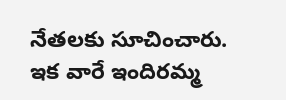నేతలకు సూచించారు. ఇక వారే ఇందిరమ్మ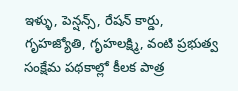ఇళ్ళు, పెన్షన్స్, రేషన్ కార్డు, గృహజ్యోతి, గృహలక్ష్మి, వంటి ప్రభుత్వ సంక్షేమ పథకాల్లో కీలక పాత్ర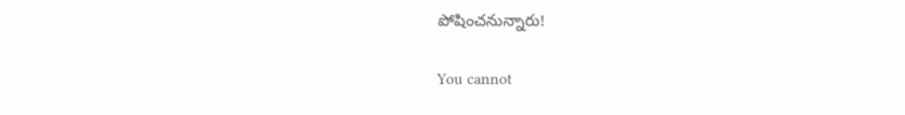పోషించనున్నారు!

You cannot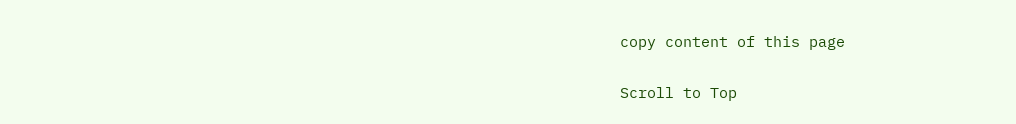copy content of this page

Scroll to Top